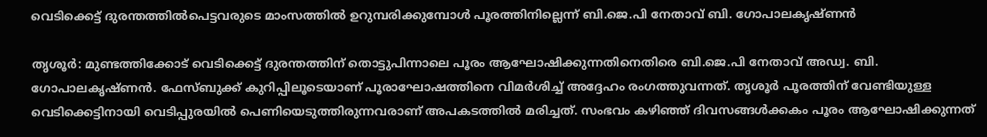വെടിക്കെട്ട് ദുരന്തത്തിൽപെട്ടവരുടെ മാംസത്തിൽ ഉറുമ്പരിക്കുമ്പോൾ പൂരത്തിനില്ലെന്ന് ബി.ജെ.പി നേതാവ് ബി. ഗോപാലകൃഷ്ണൻ

തൃശൂർ: മുണ്ടത്തിക്കോട് വെടിക്കെട്ട് ദുരന്തത്തിന് തൊട്ടുപിന്നാലെ പൂരം ആഘോഷിക്കുന്നതിനെതിരെ ബി.ജെ.പി നേതാവ് അഡ്വ. ബി. ഗോപാലകൃഷ്ണൻ. ഫേസ്ബുക്ക് കുറിപ്പിലൂടെയാണ് പൂരാഘോഷത്തിനെ വിമർശിച്ച് അദ്ദേഹം രംഗത്തുവന്നത്. തൃശൂർ പൂരത്തിന് വേണ്ടിയുള്ള വെടിക്കെട്ടിനായി വെടിപ്പുരയിൽ പെണിയെടുത്തിരുന്നവരാണ് അപകടത്തിൽ മരിച്ചത്. സംഭവം കഴിഞ്ഞ് ദിവസങ്ങൾക്കകം പൂരം ആഘോഷിക്കുന്നത്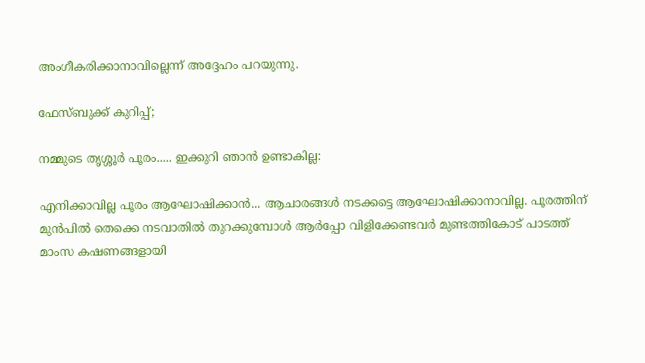അംഗീകരിക്കാനാവില്ലെന്ന് അദ്ദേഹം പറയുന്നു.

ഫേസ്ബുക്ക് കുറിപ്പ്;

നമ്മുടെ തൃശ്ശൂർ പൂരം..... ഇക്കുറി ഞാൻ ഉണ്ടാകില്ല:

എനിക്കാവില്ല പൂരം ആഘോഷിക്കാൻ... ആചാരങ്ങൾ നടക്കട്ടെ ആഘോഷിക്കാനാവില്ല. പൂരത്തിന് മുൻപിൽ തെക്കെ നടവാതിൽ തുറക്കുമ്പോൾ ആർപ്പോ വിളിക്കേണ്ടവർ മുണ്ടത്തികോട് പാടത്ത് മാംസ കഷണങ്ങളായി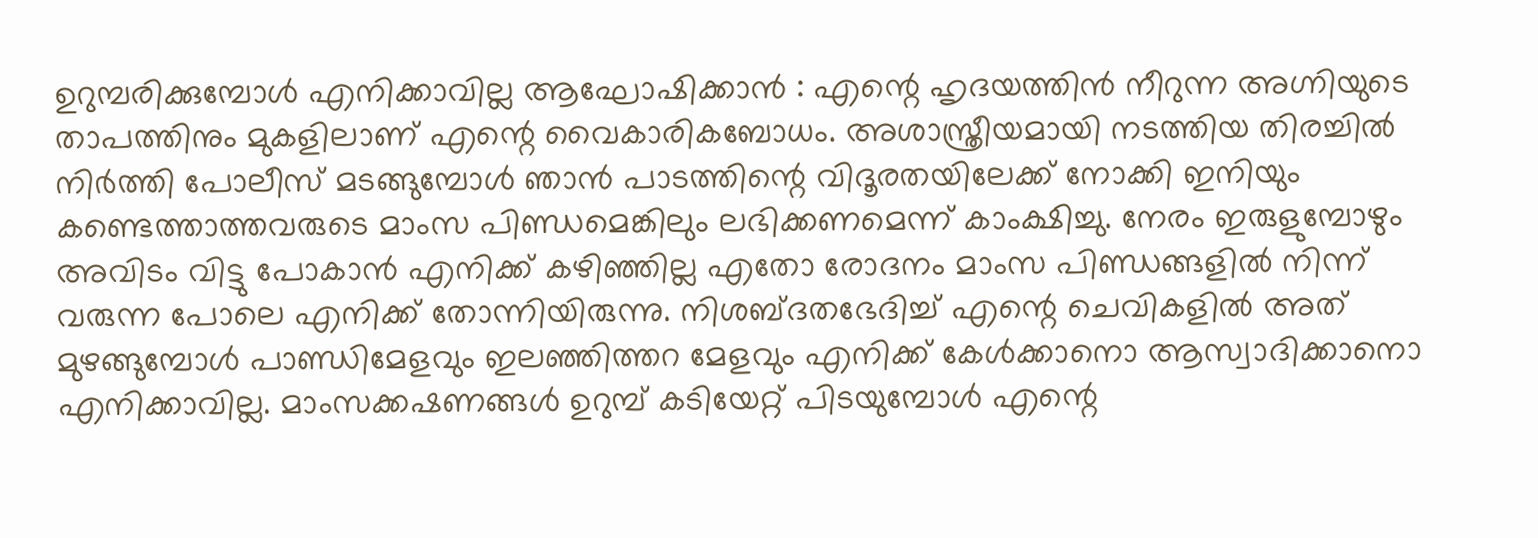ഉറുമ്പരിക്കുമ്പോൾ എനിക്കാവില്ല ആഘോഷിക്കാൻ : എന്റെ ഹൃദയത്തിൻ നീറുന്ന അഗ്നിയുടെ താപത്തിനും മുകളിലാണ് എന്റെ വൈകാരികബോധം. അശാസ്ത്രീയമായി നടത്തിയ തിരച്ചിൽ നിർത്തി പോലീസ് മടങ്ങുമ്പോൾ ഞാൻ പാടത്തിന്റെ വിദൂരതയിലേക്ക് നോക്കി ഇനിയും കണ്ടെത്താത്തവരുടെ മാംസ പിണ്ഡമെങ്കിലും ലഭിക്കണമെന്ന് കാംക്ഷിച്ചു. നേരം ഇരുളുമ്പോഴും അവിടം വിട്ടു പോകാൻ എനിക്ക് കഴിഞ്ഞില്ല എതോ രോദനം മാംസ പിണ്ഡങ്ങളിൽ നിന്ന് വരുന്ന പോലെ എനിക്ക് തോന്നിയിരുന്നു. നിശബ്ദതഭേദിച്ച് എന്റെ ചെവികളിൽ അത് മുഴങ്ങുമ്പോൾ പാണ്ഡിമേളവും ഇലഞ്ഞിത്തറ മേളവും എനിക്ക് കേൾക്കാനൊ ആസ്വാദിക്കാനൊ എനിക്കാവില്ല. മാംസക്കഷണങ്ങൾ ഉറുമ്പ് കടിയേറ്റ് പിടയുമ്പോൾ എന്റെ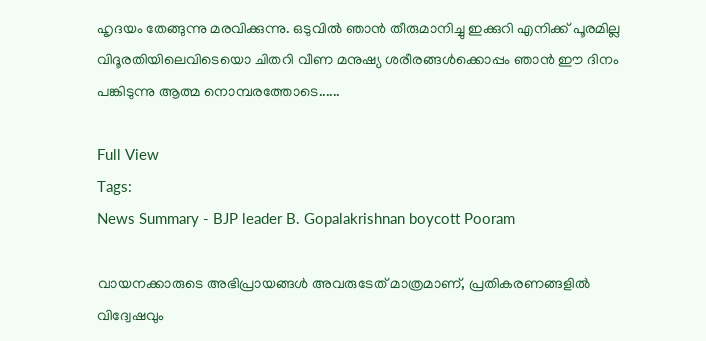ഹൃദയം തേങ്ങുന്നു മരവിക്കുന്നു. ഒടുവിൽ ഞാൻ തീരുമാനിച്ചു ഇക്കുറി എനിക്ക് പൂരമില്ല വിദൂരതിയിലെവിടെയൊ ചിതറി വീണ മനുഷ്യ ശരീരങ്ങൾക്കൊപ്പം ഞാൻ ഈ ദിനം പങ്കിടുന്നു ആത്മ നൊമ്പരത്തോടെ......

Full View
Tags:
News Summary - BJP leader B. Gopalakrishnan boycott Pooram

വായനക്കാരുടെ അഭിപ്രായങ്ങള്‍ അവരുടേത് മാത്രമാണ്, പ്രതികരണങ്ങളിൽ വിദ്വേഷവും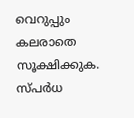വെറുപ്പും കലരാതെ സൂക്ഷിക്കുക. സ്പർധ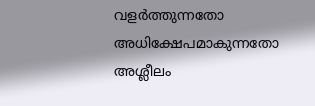വളർത്തുന്നതോ അധിക്ഷേപമാകുന്നതോ അശ്ലീലം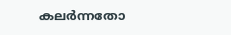കലർന്നതോ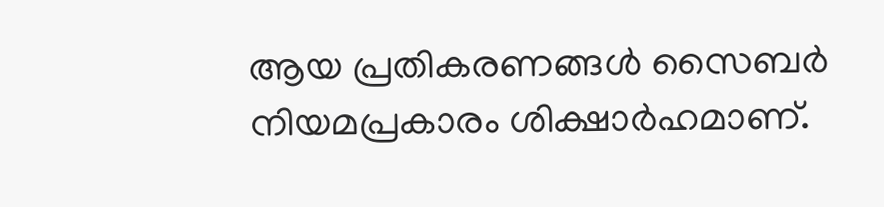ആയ പ്രതികരണങ്ങൾ സൈബർ നിയമപ്രകാരം ശിക്ഷാർഹമാണ്.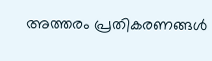അത്തരം പ്രതികരണങ്ങൾ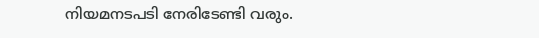നിയമനടപടി നേരിടേണ്ടി വരും.